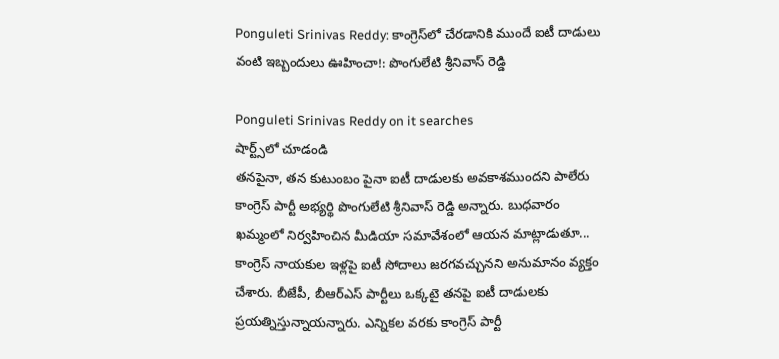Ponguleti Srinivas Reddy: కాంగ్రెస్‌లో చేరడానికి ముందే ఐటీ దాడులు వంటి ఇబ్బందులు ఊహించా!: పొంగులేటి శ్రీనివాస్ రెడ్డి

Ponguleti Srinivas Reddy on it searches
షార్ట్స్‌లో చూడండి
తనపైనా, తన కుటుంబం పైనా ఐటీ దాడులకు అవకాశముందని పాలేరు కాంగ్రెస్ పార్టీ అభ్యర్థి పొంగులేటి శ్రీనివాస్ రెడ్డి అన్నారు. బుధవారం ఖమ్మంలో నిర్వహించిన మీడియా సమావేశంలో ఆయన మాట్లాడుతూ... కాంగ్రెస్ నాయకుల ఇళ్లపై ఐటీ సోదాలు జరగవచ్చునని అనుమానం వ్యక్తం చేశారు. బీజేపీ, బీఆర్ఎస్ పార్టీలు ఒక్కటై తనపై ఐటీ దాడులకు ప్రయత్నిస్తున్నాయన్నారు. ఎన్నికల వరకు కాంగ్రెస్ పార్టీ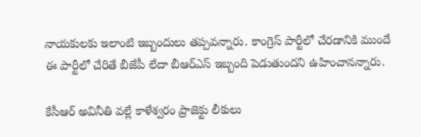నాయకులకు ఇలాంటి ఇబ్బందులు తప్పవన్నారు. కాంగ్రెస్ పార్టీలో చేరడానికి ముందే ఈ పార్టీలో చేరితే బీజేపీ లేదా బీఆర్ఎస్ ఇబ్బంది పెడుతుందని ఉహించానన్నారు.

కేసీఆర్ అవినీతి వల్లే కాళేశ్వరం ప్రాజెక్టు లీకులు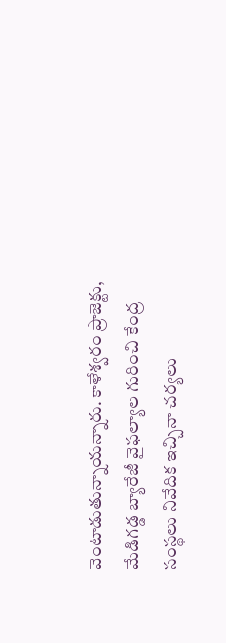వెంటాడుతున్నాయన్నారు. కాళేశ్వరం ప్రాజెక్టు, మేడిగడ్డ బ్యారేజీ వైఫల్యాల గురించి కేంద్ర సంస్థలు నివేదిక ఇచ్చినా చర్యలు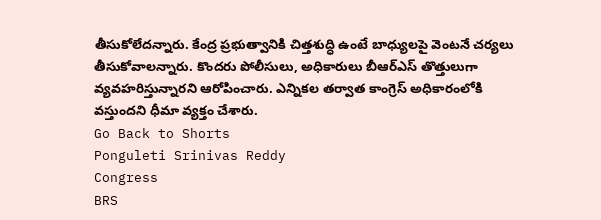తీసుకోలేదన్నారు. కేంద్ర ప్రభుత్వానికి చిత్తశుద్ధి ఉంటే బాధ్యులపై వెంటనే చర్యలు తీసుకోవాలన్నారు. కొందరు పోలీసులు, అధికారులు బీఆర్ఎస్ తొత్తులుగా వ్యవహరిస్తున్నారని ఆరోపించారు. ఎన్నికల తర్వాత కాంగ్రెస్ అధికారంలోకి వస్తుందని ధీమా వ్యక్తం చేశారు.
Go Back to Shorts
Ponguleti Srinivas Reddy
Congress
BRS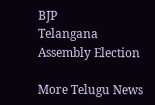BJP
Telangana Assembly Election

More Telugu News